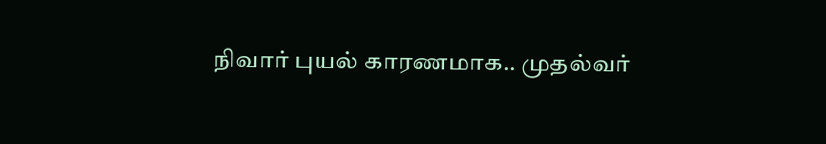நிவார் புயல் காரணமாக.. முதல்வர்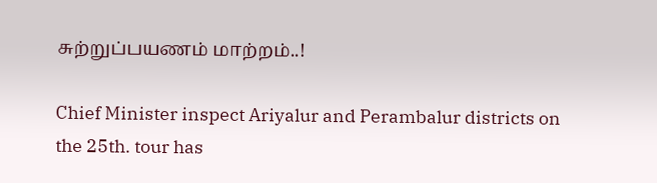சுற்றுப்பயணம் மாற்றம்..!

Chief Minister inspect Ariyalur and Perambalur districts on the 25th. tour has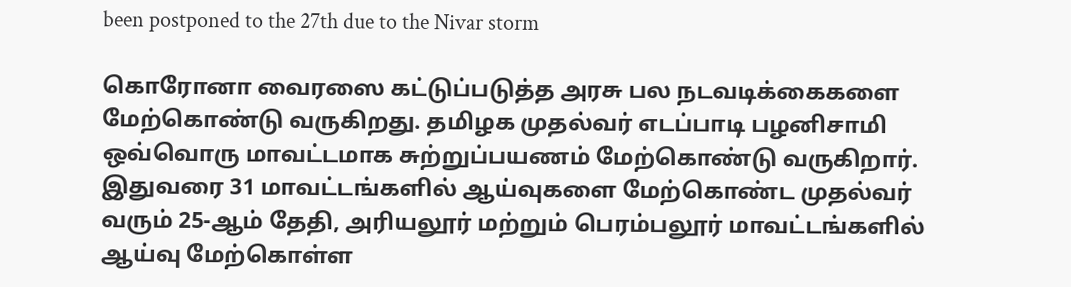been postponed to the 27th due to the Nivar storm

கொரோனா வைரஸை கட்டுப்படுத்த அரசு பல நடவடிக்கைகளை மேற்கொண்டு வருகிறது. தமிழக முதல்வர் எடப்பாடி பழனிசாமி ஒவ்வொரு மாவட்டமாக சுற்றுப்பயணம் மேற்கொண்டு வருகிறார். இதுவரை 31 மாவட்டங்களில் ஆய்வுகளை மேற்கொண்ட முதல்வர் வரும் 25-ஆம் தேதி, அரியலூர் மற்றும் பெரம்பலூர் மாவட்டங்களில் ஆய்வு மேற்கொள்ள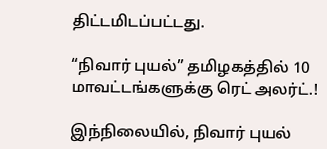திட்டமிடப்பட்டது.

“நிவார் புயல்” தமிழகத்தில் 10 மாவட்டங்களுக்கு ரெட் அலர்ட்.!

இந்நிலையில், நிவார் புயல்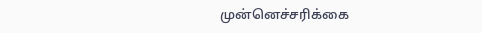முன்னெச்சரிக்கை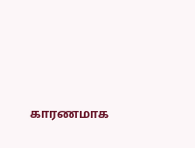காரணமாக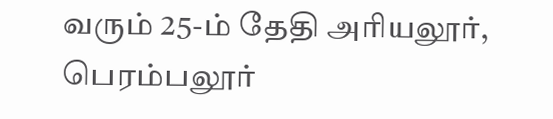வரும் 25-ம் தேதி அரியலூர், பெரம்பலூர்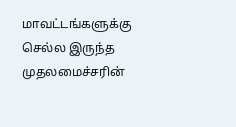மாவட்டங்களுக்கு செல்ல இருந்த முதலமைச்சரின்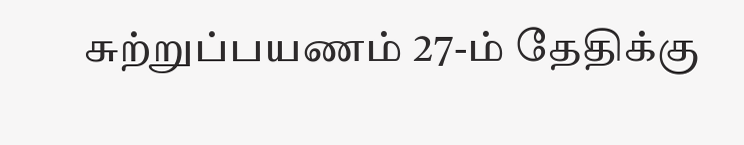சுற்றுப்பயணம் 27-ம் தேதிக்கு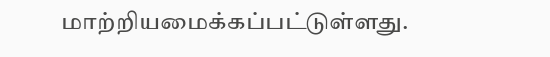மாற்றியமைக்கப்பட்டுள்ளது.